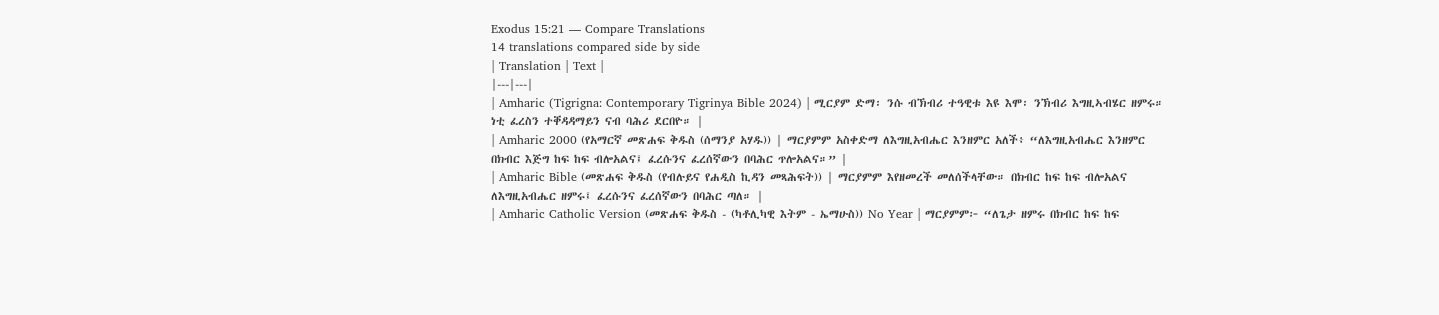Exodus 15:21 — Compare Translations
14 translations compared side by side
| Translation | Text |
|---|---|
| Amharic (Tigrigna: Contemporary Tigrinya Bible 2024) | ሚርያም ድማ፡ ንሱ ብኽብሪ ተዓዊቱ እዩ እሞ፡ ንኽብሪ እግዚኣብሄር ዘምሩ። ነቲ ፈረስን ተቐዳዳማይን ናብ ባሕሪ ደርበዮ። |
| Amharic 2000 (የአማርኛ መጽሐፍ ቅዱስ (ሰማንያ አሃዱ)) | ማርያምም አስቀድማ ለእግዚአብሔር እንዘምር አለች፥ “ለእግዚአብሔር እንዘምር በክብር እጅግ ከፍ ከፍ ብሎአልና፤ ፈረሱንና ፈረሰኛውን በባሕር ጥሎአልና።” |
| Amharic Bible (መጽሐፍ ቅዱስ (የብሉይና የሐዲስ ኪዳን መጻሕፍት)) | ማርያምም እየዘመረች መለሰችላቸው። በክብር ከፍ ከፍ ብሎአልና ለእግዚአብሔር ዘምሩ፤ ፈረሱንና ፈረሰኛውን በባሕር ጣለ። |
| Amharic Catholic Version (መጽሐፍ ቅዱስ - (ካቶሊካዊ እትም - ኤማሁስ)) No Year | ማርያምም፦ “ለጌታ ዘምሩ በክብር ከፍ ከፍ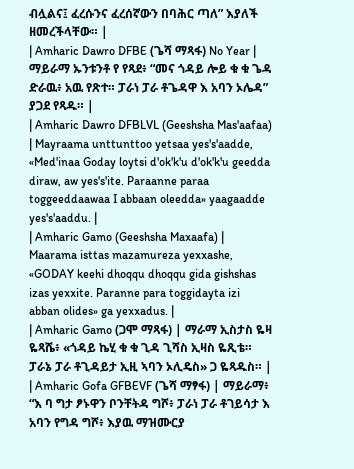ብሏልና፤ ፈረሱንና ፈረሰኛውን በባሕር ጣለ” እያለች ዘመረችላቸው። |
| Amharic Dawro DFBE (ጌሻ ማጻፋ) No Year | ማይራማ ኡንቱንቶ የ የጻደ፥ “መና ጎዳይ ሎይ ቁ ቁ ጌዳ ድራዉ፥ አዉ የጽተ። ፓራነ ፓራ ቶጌዳዋ እ አባን ኦሌዳ” ያጋደ የጻዱ። |
| Amharic Dawro DFBLVL (Geeshsha Mas'aafaa) | Mayraama unttunttoo yetsaa yes's'aadde, «Med'inaa Goday loytsi d'ok'k'u d'ok'k'u geedda diraw, aw yes's'ite. Paraanne paraa toggeeddaawaa I abbaan oleedda» yaagaadde yes's'aaddu. |
| Amharic Gamo (Geeshsha Maxaafa) | Maarama isttas mazamureza yexxashe, «GODAY keehi dhoqqu dhoqqu gida gishshas izas yexxite. Paranne para toggidayta izi abban olides» ga yexxadus. |
| Amharic Gamo (ጋሞ ማጻፋ) | ማራማ ኢስታስ ዬዛ ዬጻሼ፥ «ጎዳይ ኬሂ ቁ ቁ ጊዳ ጊሻስ ኢዛስ ዬጺቴ። ፓራኔ ፓራ ቶጊዳይታ ኢዚ ኣባን ኦሊዴስ» ጋ ዬጻዱስ። |
| Amharic Gofa GFBEVF (ጌሻ ማፃፋ) | ማይራማ፥ “እ ባ ግታ ፆኑዋን ቦንቸትዳ ግሾ፥ ፓራነ ፓራ ቶገይሳታ እ አባን የግዳ ግሾ፥ እያዉ ማዝሙርያ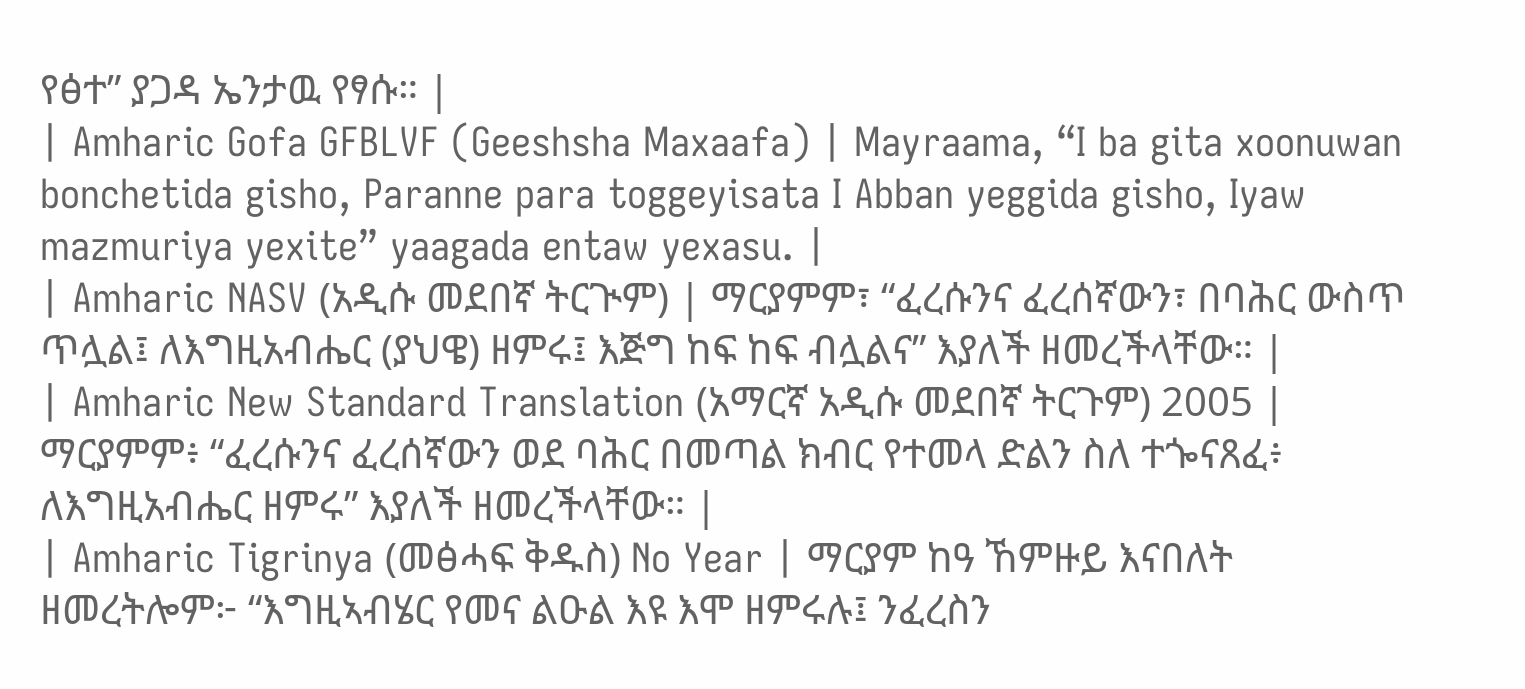የፅተ” ያጋዳ ኤንታዉ የፃሱ። |
| Amharic Gofa GFBLVF (Geeshsha Maxaafa) | Mayraama, “I ba gita xoonuwan bonchetida gisho, Paranne para toggeyisata I Abban yeggida gisho, Iyaw mazmuriya yexite” yaagada entaw yexasu. |
| Amharic NASV (አዲሱ መደበኛ ትርጒም) | ማርያምም፣ “ፈረሱንና ፈረሰኛውን፣ በባሕር ውስጥ ጥሏል፤ ለእግዚአብሔር (ያህዌ) ዘምሩ፤ እጅግ ከፍ ከፍ ብሏልና” እያለች ዘመረችላቸው። |
| Amharic New Standard Translation (አማርኛ አዲሱ መደበኛ ትርጉም) 2005 | ማርያምም፥ “ፈረሱንና ፈረሰኛውን ወደ ባሕር በመጣል ክብር የተመላ ድልን ስለ ተጐናጸፈ፥ ለእግዚአብሔር ዘምሩ” እያለች ዘመረችላቸው። |
| Amharic Tigrinya (መፅሓፍ ቅዱስ) No Year | ማርያም ከዓ ኸምዙይ እናበለት ዘመረትሎም፦ “እግዚኣብሄር የመና ልዑል እዩ እሞ ዘምሩሉ፤ ንፈረስን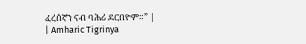ፈረሰኛን ናብ ባሕሪ ደርበዮም።” |
| Amharic Tigrinya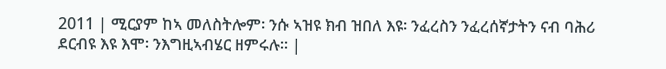2011 | ሚርያም ከኣ መለስትሎም፡ ንሱ ኣዝዩ ክብ ዝበለ እዩ፡ ንፈረስን ንፈረሰኛታትን ናብ ባሕሪ ደርብዩ እዩ እሞ፡ ንእግዚኣብሄር ዘምሩሉ። |